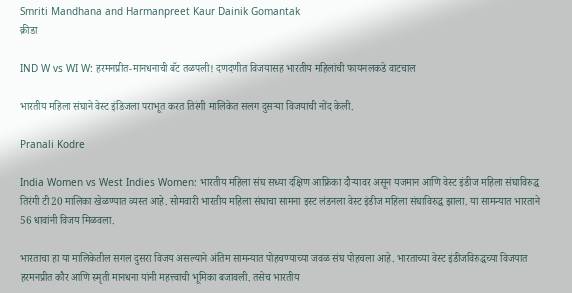Smriti Mandhana and Harmanpreet Kaur Dainik Gomantak
क्रीडा

IND W vs WI W: हरमनप्रीत-मानधनाची बॅट तळपली! दणदणीत विजयासह भारतीय महिलांची फायनलकडे वाटचाल

भारतीय महिला संघाने वेस्ट इंडिजला पराभूत करत तिरंगी मालिकेत सलग दुसऱ्या विजयाची नोंद केली.

Pranali Kodre

India Women vs West Indies Women: भारतीय महिला संघ सध्या दक्षिण आफ्रिका दौऱ्यावर असून यजमान आणि वेस्ट इंडीज महिला संघाविरुद्ध तिरंगी टी20 मालिका खेळण्यात व्यस्त आहे. सोमवारी भारतीय महिला संघाचा सामना इस्ट लंडनला वेस्ट इंडीज महिला संघाविरुद्ध झाला. या सामन्यात भारताने 56 धावांनी विजय मिळवला.

भारताचा हा या मालिकेतील सगल दुसरा विजय असल्याने अंतिम सामन्यात पोहचण्याच्या जवळ संघ पोहचला आहे. भारताच्या वेस्ट इंडीजविरुद्धच्या विजयात हरमनप्रीत कौर आणि स्मृती मानधना यांनी महत्त्वाची भूमिका बजावली. तसेच भारतीय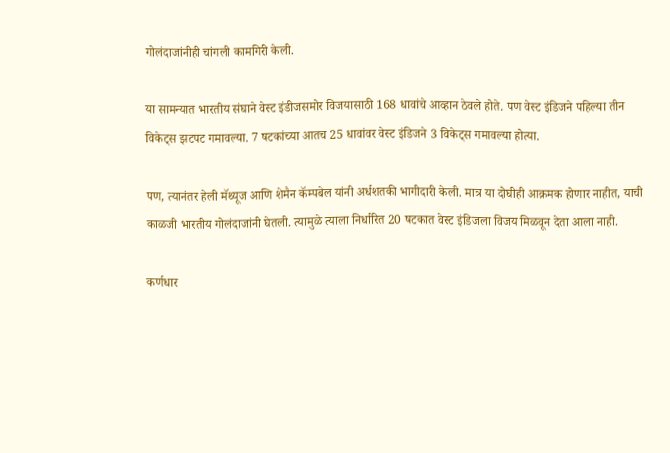गोलंदाजांनीही चांगली कामगिरी केली.

या सामन्यात भारतीय संघाने वेस्ट इंडीजसमोर विजयासाठी 168 धावांचे आव्हान ठेवले होते. पण वेस्ट इंडिजने पहिल्या तीन विकेट्स झटपट गमावल्या. 7 षटकांच्या आतच 25 धावांवर वेस्ट इंडिजने 3 विकेट्स गमावल्या होत्या.

पण, त्यानंतर हेली मॅथ्यूज आणि शेमैन कॅम्पबेल यांनी अर्धशतकी भागीदारी केली. मात्र या दोघीही आक्रमक होणार नाहीत, याची काळजी भारतीय गोलंदाजांनी घेतली. त्यामुळे त्याला निर्धारित 20 षटकात वेस्ट इंडिजला विजय मिळवून देता आला नाही.

कर्णधार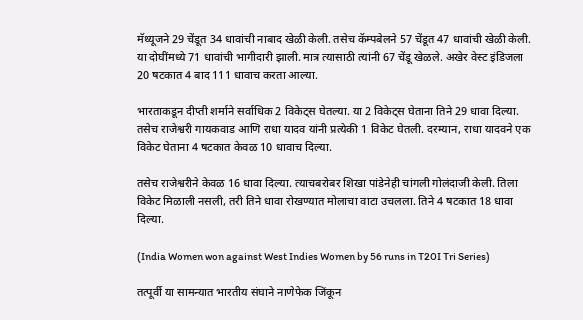मॅथ्यूजने 29 चेंडूत 34 धावांची नाबाद खेळी केली. तसेच कॅम्पबेलने 57 चेंडूत 47 धावांची खेळी केली. या दोघींमध्ये 71 धावांची भागीदारी झाली. मात्र त्यासाठी त्यांनी 67 चेंडू खेळले. अखेर वेस्ट इंडिजला 20 षटकात 4 बाद 111 धावाच करता आल्या.

भारताकडून दीप्ती शर्माने सर्वाधिक 2 विकेट्स घेतल्या. या 2 विकेट्स घेताना तिने 29 धावा दिल्या. तसेच राजेश्वरी गायकवाड आणि राधा यादव यांनी प्रत्येकी 1 विकेट घेतली. दरम्यान, राधा यादवने एक विकेट घेताना 4 षटकात केवळ 10 धावाच दिल्या.

तसेच राजेश्वरीने केवळ 16 धावा दिल्या. त्याचबरोबर शिखा पांडेनेही चांगली गोलंदाजी केली. तिला विकेट मिळाली नसली, तरी तिने धावा रोखण्यात मोलाचा वाटा उचलला. तिने 4 षटकात 18 धावा दिल्या.

(India Women won against West Indies Women by 56 runs in T20I Tri Series)

तत्पूर्वी या सामन्यात भारतीय संघाने नाणेफेक जिंकून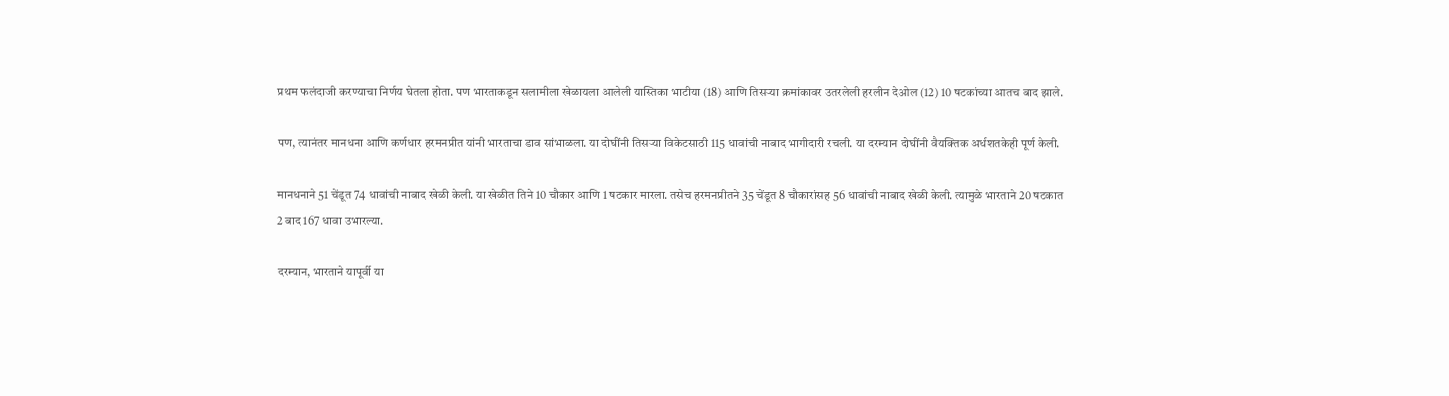प्रथम फलंदाजी करण्याचा निर्णय घेतला होता. पण भारताकडून सलामीला खेळायला आलेली यास्तिका भाटीया (18) आणि तिसऱ्या क्रमांकावर उतरलेली हरलीन देओल (12) 10 षटकांच्या आतच बाद झाले.

पण, त्यानंतर मानधना आणि कर्णधार हरमनप्रीत यांनी भारताचा डाव सांभाळला. या दोघींनी तिसऱ्या विकेटसाठी 115 धावांची नाबाद भागीदारी रचली. या दरम्यान दोघींनी वैयक्तिक अर्धशतकेही पूर्ण केली.

मानधनाने 51 चेंडूत 74 धावांची नाबाद खेळी केली. या खेळीत तिने 10 चौकार आणि 1 षटकार मारला. तसेच हरमनप्रीतने 35 चेंडूत 8 चौकारांसह 56 धावांची नाबाद खेळी केली. त्यामुळे भारताने 20 षटकात 2 बाद 167 धावा उभारल्या.

दरम्यान, भारताने यापूर्वी या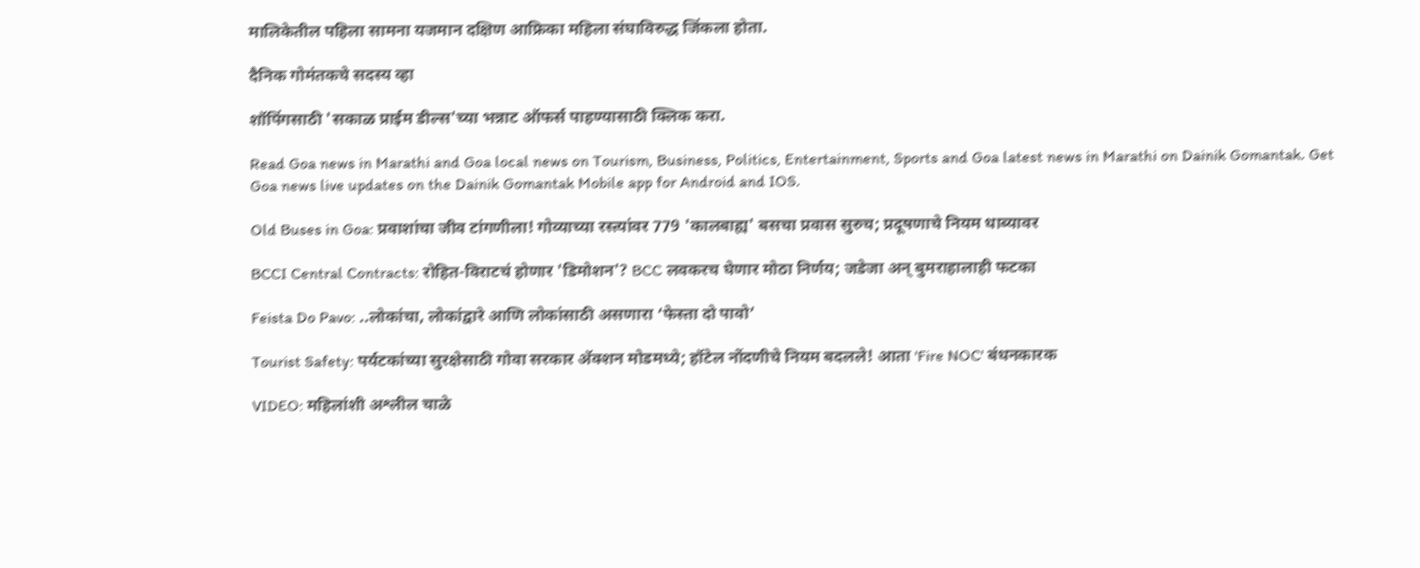मालिकेतील पहिला सामना यजमान दक्षिण आफ्रिका महिला संघाविरुद्ध जिंकला होता.

दैनिक गोमंतकचे सदस्य व्हा

शॉपिंगसाठी 'सकाळ प्राईम डील्स'च्या भन्नाट ऑफर्स पाहण्यासाठी क्लिक करा.

Read Goa news in Marathi and Goa local news on Tourism, Business, Politics, Entertainment, Sports and Goa latest news in Marathi on Dainik Gomantak. Get Goa news live updates on the Dainik Gomantak Mobile app for Android and IOS.

Old Buses in Goa: प्रवाशांचा जीव टांगणीला! गोव्याच्या रस्त्यांवर 779 'कालबाह्य' बसचा प्रवास सुरुच; प्रदूषणाचे नियम धाब्यावर

BCCI Central Contracts: रोहित-विराटचं होणार 'डिमोशन'? BCC लवकरच घेणार मोठा निर्णय; जडेजा अन् बुमराहालाही फटका

Feista Do Pavo: ..लोकांचा, लोकांद्वारे आणि लोकांसाठी असणारा ‘फेस्ता दो पावो’

Tourist Safety: पर्यटकांच्या सुरक्षेसाठी गोवा सरकार अ‍ॅक्शन मोडमध्ये; हॉटेल नोंदणीचे नियम बदलले! आता 'Fire NOC' बंधनकारक

VIDEO: महिलांशी अश्लील चाळे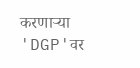करणाऱ्या 'DGP'वर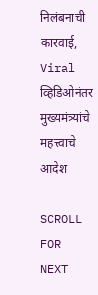निलंबनाची कारवाई, Viral व्हिडिओनंतर मुख्यमंत्र्यांचे महत्त्वाचे आदेश

SCROLL FOR NEXT